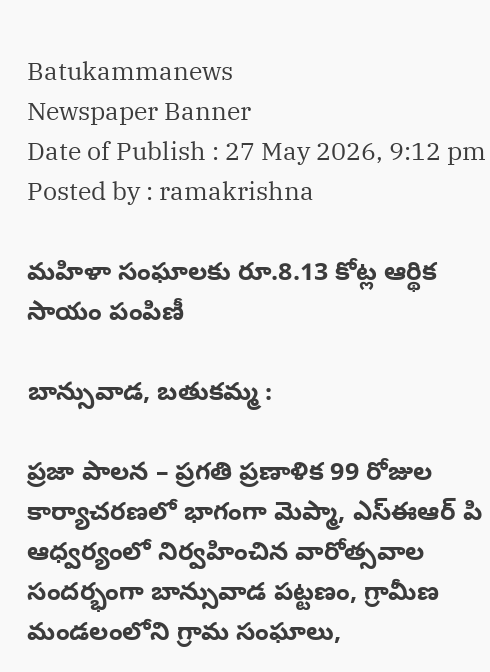Batukammanews
Newspaper Banner
Date of Publish : 27 May 2026, 9:12 pm Posted by : ramakrishna

మహిళా సంఘాలకు రూ.8.13 కోట్ల ఆర్థిక సాయం పంపిణీ

బాన్సువాడ, బతుకమ్మ :

ప్రజా పాలన – ప్రగతి ప్రణాళిక 99 రోజుల కార్యాచరణలో భాగంగా మెప్మా, ఎస్ఈఆర్ పి ఆధ్వర్యంలో నిర్వహించిన వారోత్సవాల సందర్భంగా బాన్సువాడ పట్టణం, గ్రామీణ మండలంలోని గ్రామ సంఘాలు,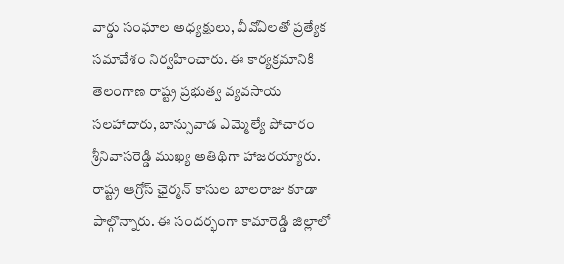వార్డు సంఘాల అధ్యక్షులు, వీవోఏలతో ప్రత్యేక సమావేశం నిర్వహించారు. ఈ కార్యక్రమానికి తెలంగాణ రాష్ట్ర ప్రభుత్వ వ్యవసాయ సలహాదారు, బాన్సువాడ ఎమ్మెల్యే పోచారం శ్రీనివాసరెడ్డి ముఖ్య అతిథిగా హాజరయ్యారు. రాష్ట్ర ఆగ్రోస్ ఛైర్మన్ కాసుల బాలరాజు కూడా పాల్గొన్నారు. ఈ సందర్భంగా కామారెడ్డి జిల్లాలో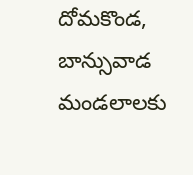దోమకొండ, బాన్సువాడ మండలాలకు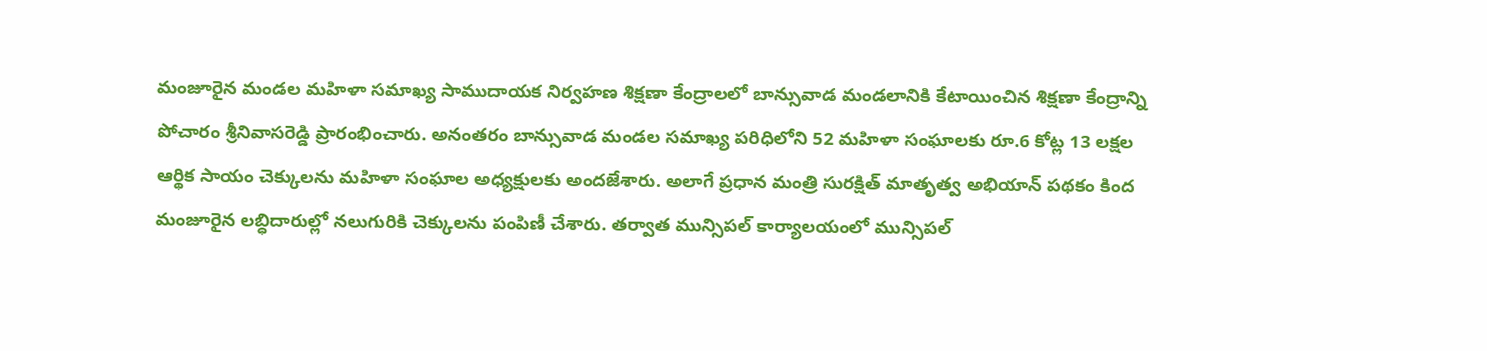మంజూరైన మండల మహిళా సమాఖ్య సాముదాయక నిర్వహణ శిక్షణా కేంద్రాలలో బాన్సువాడ మండలానికి కేటాయించిన శిక్షణా కేంద్రాన్ని పోచారం శ్రీనివాసరెడ్డి ప్రారంభించారు. అనంతరం బాన్సువాడ మండల సమాఖ్య పరిధిలోని 52 మహిళా సంఘాలకు రూ.6 కోట్ల 13 లక్షల ఆర్థిక సాయం చెక్కులను మహిళా సంఘాల అధ్యక్షులకు అందజేశారు. అలాగే ప్రధాన మంత్రి సురక్షిత్ మాతృత్వ అభియాన్ పథకం కింద మంజూరైన లబ్ధిదారుల్లో నలుగురికి చెక్కులను పంపిణీ చేశారు. తర్వాత మున్సిపల్ కార్యాలయంలో మున్సిపల్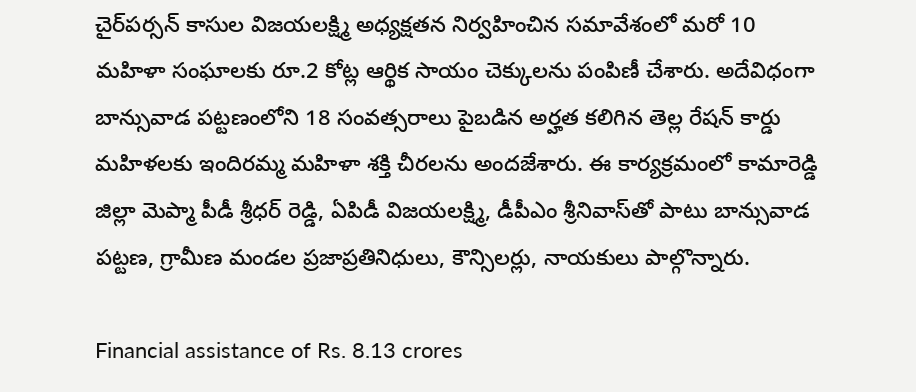చైర్‌పర్సన్ కాసుల విజయలక్ష్మి అధ్యక్షతన నిర్వహించిన సమావేశంలో మరో 10 మహిళా సంఘాలకు రూ.2 కోట్ల ఆర్థిక సాయం చెక్కులను పంపిణీ చేశారు. అదేవిధంగా బాన్సువాడ పట్టణంలోని 18 సంవత్సరాలు పైబడిన అర్హత కలిగిన తెల్ల రేషన్ కార్డు మహిళలకు ఇందిరమ్మ మహిళా శక్తి చీరలను అందజేశారు. ఈ కార్యక్రమంలో కామారెడ్డి జిల్లా మెప్మా పీడీ శ్రీధర్ రెడ్డి, ఏపిడీ విజయలక్ష్మి, డీపీఎం శ్రీనివాస్‌తో పాటు బాన్సువాడ పట్టణ, గ్రామీణ మండల ప్రజాప్రతినిధులు, కౌన్సిలర్లు, నాయకులు పాల్గొన్నారు.

Financial assistance of Rs. 8.13 crores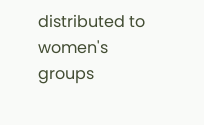distributed to women's groups